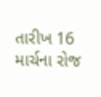તારીખ 16 માર્ચના રોજ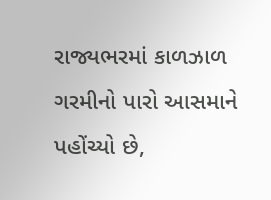રાજ્યભરમાં કાળઝાળ ગરમીનો પારો આસમાને પહોંચ્યો છે,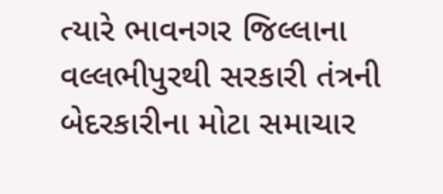ત્યારે ભાવનગર જિલ્લાના વલ્લભીપુરથી સરકારી તંત્રની બેદરકારીના મોટા સમાચાર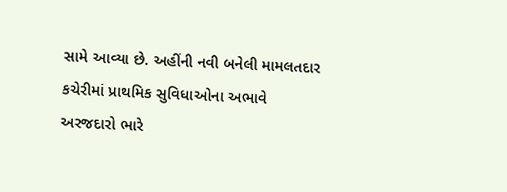સામે આવ્યા છે. અહીંની નવી બનેલી મામલતદાર કચેરીમાં પ્રાથમિક સુવિધાઓના અભાવે અરજદારો ભારે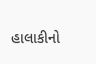હાલાકીનો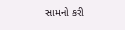સામનો કરી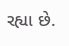રહ્યા છે.